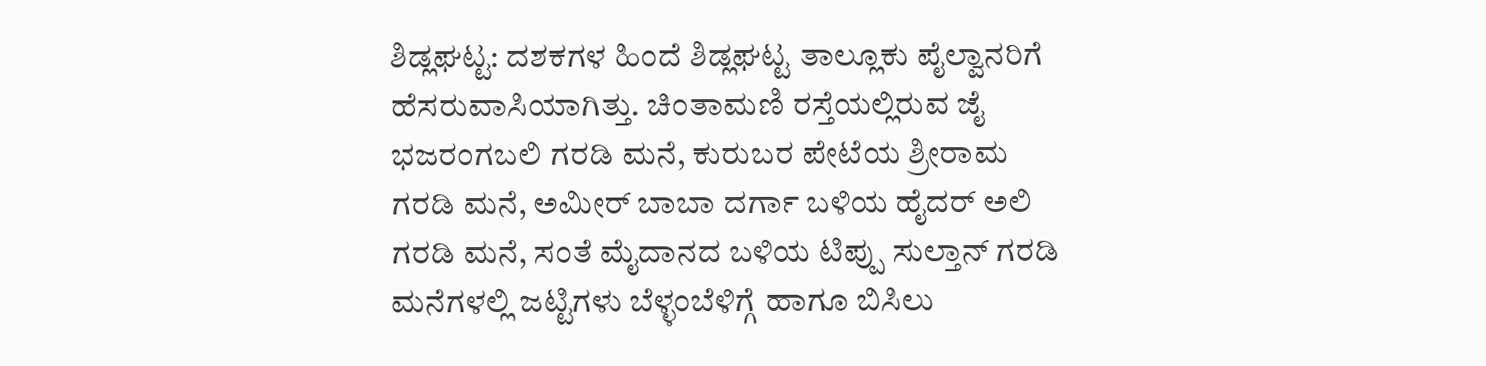ಶಿಡ್ಲಘಟ್ಟ: ದಶಕಗಳ ಹಿಂದೆ ಶಿಡ್ಲಘಟ್ಟ ತಾಲ್ಲೂಕು ಪೈಲ್ವಾನರಿಗೆ ಹೆಸರುವಾಸಿಯಾಗಿತ್ತು. ಚಿಂತಾಮಣಿ ರಸ್ತೆಯಲ್ಲಿರುವ ಜೈ ಭಜರಂಗಬಲಿ ಗರಡಿ ಮನೆ, ಕುರುಬರ ಪೇಟೆಯ ಶ್ರೀರಾಮ ಗರಡಿ ಮನೆ, ಅಮೀರ್ ಬಾಬಾ ದರ್ಗಾ ಬಳಿಯ ಹೈದರ್ ಅಲಿ ಗರಡಿ ಮನೆ, ಸಂತೆ ಮೈದಾನದ ಬಳಿಯ ಟಿಪ್ಪು ಸುಲ್ತಾನ್ ಗರಡಿ ಮನೆಗಳಲ್ಲಿ ಜಟ್ಟಿಗಳು ಬೆಳ್ಳಂಬೆಳಿಗ್ಗೆ ಹಾಗೂ ಬಿಸಿಲು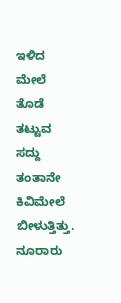ಇಳಿದ ಮೇಲೆ ತೊಡೆ ತಟ್ಟುವ ಸದ್ದು ತಂತಾನೇ ಕಿವಿಮೇಲೆ ಬೀಳುತ್ತಿತ್ತು. ನೂರಾರು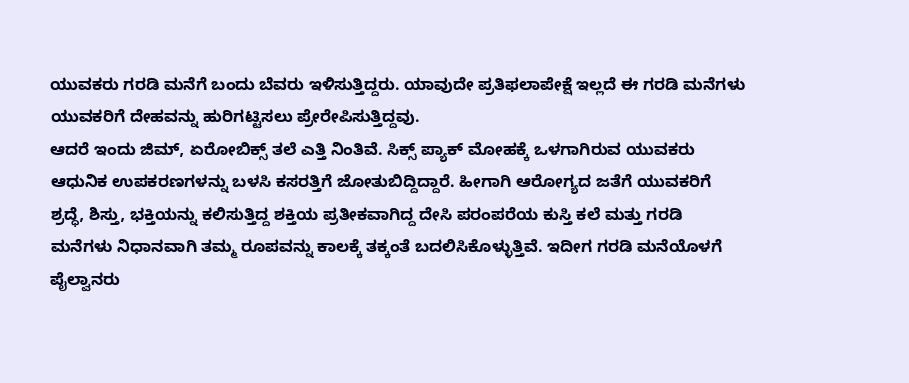ಯುವಕರು ಗರಡಿ ಮನೆಗೆ ಬಂದು ಬೆವರು ಇಳಿಸುತ್ತಿದ್ದರು. ಯಾವುದೇ ಪ್ರತಿಫಲಾಪೇಕ್ಷೆ ಇಲ್ಲದೆ ಈ ಗರಡಿ ಮನೆಗಳು ಯುವಕರಿಗೆ ದೇಹವನ್ನು ಹುರಿಗಟ್ಟಿಸಲು ಪ್ರೇರೇಪಿಸುತ್ತಿದ್ದವು.
ಆದರೆ ಇಂದು ಜಿಮ್, ಏರೋಬಿಕ್ಸ್ ತಲೆ ಎತ್ತಿ ನಿಂತಿವೆ. ಸಿಕ್ಸ್ ಪ್ಯಾಕ್ ಮೋಹಕ್ಕೆ ಒಳಗಾಗಿರುವ ಯುವಕರು ಆಧುನಿಕ ಉಪಕರಣಗಳನ್ನು ಬಳಸಿ ಕಸರತ್ತಿಗೆ ಜೋತುಬಿದ್ದಿದ್ದಾರೆ. ಹೀಗಾಗಿ ಆರೋಗ್ಯದ ಜತೆಗೆ ಯುವಕರಿಗೆ ಶ್ರದ್ಧೆ, ಶಿಸ್ತು, ಭಕ್ತಿಯನ್ನು ಕಲಿಸುತ್ತಿದ್ದ ಶಕ್ತಿಯ ಪ್ರತೀಕವಾಗಿದ್ದ ದೇಸಿ ಪರಂಪರೆಯ ಕುಸ್ತಿ ಕಲೆ ಮತ್ತು ಗರಡಿ ಮನೆಗಳು ನಿಧಾನವಾಗಿ ತಮ್ಮ ರೂಪವನ್ನು ಕಾಲಕ್ಕೆ ತಕ್ಕಂತೆ ಬದಲಿಸಿಕೊಳ್ಳುತ್ತಿವೆ. ಇದೀಗ ಗರಡಿ ಮನೆಯೊಳಗೆ ಪೈಲ್ವಾನರು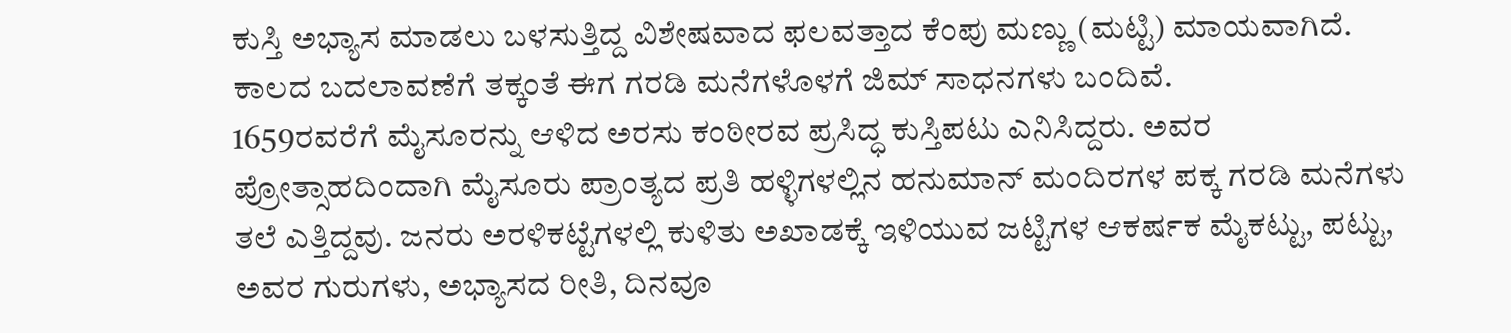ಕುಸ್ತಿ ಅಭ್ಯಾಸ ಮಾಡಲು ಬಳಸುತ್ತಿದ್ದ ವಿಶೇಷವಾದ ಫಲವತ್ತಾದ ಕೆಂಪು ಮಣ್ಣು (ಮಟ್ಟಿ) ಮಾಯವಾಗಿದೆ. ಕಾಲದ ಬದಲಾವಣೆಗೆ ತಕ್ಕಂತೆ ಈಗ ಗರಡಿ ಮನೆಗಳೊಳಗೆ ಜಿಮ್ ಸಾಧನಗಳು ಬಂದಿವೆ.
1659ರವರೆಗೆ ಮೈಸೂರನ್ನು ಆಳಿದ ಅರಸು ಕಂಠೀರವ ಪ್ರಸಿದ್ಧ ಕುಸ್ತಿಪಟು ಎನಿಸಿದ್ದರು. ಅವರ ಪ್ರೋತ್ಸಾಹದಿಂದಾಗಿ ಮೈಸೂರು ಪ್ರಾಂತ್ಯದ ಪ್ರತಿ ಹಳ್ಳಿಗಳಲ್ಲಿನ ಹನುಮಾನ್ ಮಂದಿರಗಳ ಪಕ್ಕ ಗರಡಿ ಮನೆಗಳು ತಲೆ ಎತ್ತಿದ್ದವು. ಜನರು ಅರಳಿಕಟ್ಟೆಗಳಲ್ಲಿ ಕುಳಿತು ಅಖಾಡಕ್ಕೆ ಇಳಿಯುವ ಜಟ್ಟಿಗಳ ಆಕರ್ಷಕ ಮೈಕಟ್ಟು, ಪಟ್ಟು, ಅವರ ಗುರುಗಳು, ಅಭ್ಯಾಸದ ರೀತಿ, ದಿನವೂ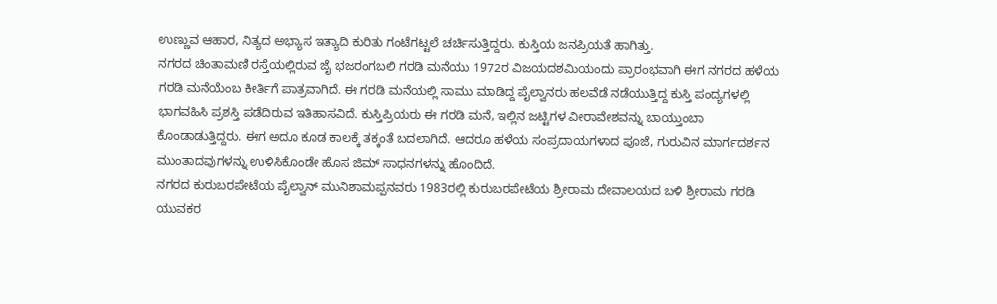ಉಣ್ಣುವ ಆಹಾರ, ನಿತ್ಯದ ಅಭ್ಯಾಸ ಇತ್ಯಾದಿ ಕುರಿತು ಗಂಟೆಗಟ್ಟಲೆ ಚರ್ಚಿಸುತ್ತಿದ್ದರು. ಕುಸ್ತಿಯ ಜನಪ್ರಿಯತೆ ಹಾಗಿತ್ತು.
ನಗರದ ಚಿಂತಾಮಣಿ ರಸ್ತೆಯಲ್ಲಿರುವ ಜೈ ಭಜರಂಗಬಲಿ ಗರಡಿ ಮನೆಯು 1972ರ ವಿಜಯದಶಮಿಯಂದು ಪ್ರಾರಂಭವಾಗಿ ಈಗ ನಗರದ ಹಳೆಯ ಗರಡಿ ಮನೆಯೆಂಬ ಕೀರ್ತಿಗೆ ಪಾತ್ರವಾಗಿದೆ. ಈ ಗರಡಿ ಮನೆಯಲ್ಲಿ ಸಾಮು ಮಾಡಿದ್ದ ಪೈಲ್ವಾನರು ಹಲವೆಡೆ ನಡೆಯುತ್ತಿದ್ದ ಕುಸ್ತಿ ಪಂದ್ಯಗಳಲ್ಲಿ ಭಾಗವಹಿಸಿ ಪ್ರಶಸ್ತಿ ಪಡೆದಿರುವ ಇತಿಹಾಸವಿದೆ. ಕುಸ್ತಿಪ್ರಿಯರು ಈ ಗರಡಿ ಮನೆ, ಇಲ್ಲಿನ ಜಟ್ಟಿಗಳ ವೀರಾವೇಶವನ್ನು ಬಾಯ್ತುಂಬಾ ಕೊಂಡಾಡುತ್ತಿದ್ದರು. ಈಗ ಅದೂ ಕೂಡ ಕಾಲಕ್ಕೆ ತಕ್ಕಂತೆ ಬದಲಾಗಿದೆ. ಆದರೂ ಹಳೆಯ ಸಂಪ್ರದಾಯಗಳಾದ ಪೂಜೆ, ಗುರುವಿನ ಮಾರ್ಗದರ್ಶನ ಮುಂತಾದವುಗಳನ್ನು ಉಳಿಸಿಕೊಂಡೇ ಹೊಸ ಜಿಮ್ ಸಾಧನಗಳನ್ನು ಹೊಂದಿದೆ.
ನಗರದ ಕುರುಬರಪೇಟೆಯ ಪೈಲ್ವಾನ್ ಮುನಿಶಾಮಪ್ಪನವರು 1983ರಲ್ಲಿ ಕುರುಬರಪೇಟೆಯ ಶ್ರೀರಾಮ ದೇವಾಲಯದ ಬಳಿ ಶ್ರೀರಾಮ ಗರಡಿ ಯುವಕರ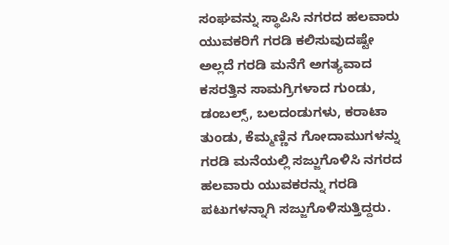ಸಂಘವನ್ನು ಸ್ಥಾಪಿಸಿ ನಗರದ ಹಲವಾರು ಯುವಕರಿಗೆ ಗರಡಿ ಕಲಿಸುವುದಷ್ಟೇ ಅಲ್ಲದೆ ಗರಡಿ ಮನೆಗೆ ಅಗತ್ಯವಾದ ಕಸರತ್ತಿನ ಸಾಮಗ್ರಿಗಳಾದ ಗುಂಡು, ಡಂಬಲ್ಸ್, ಬಲದಂಡುಗಳು, ಕರಾಟಾ ತುಂಡು, ಕೆಮ್ಮಣ್ಣಿನ ಗೋದಾಮುಗಳನ್ನು ಗರಡಿ ಮನೆಯಲ್ಲಿ ಸಜ್ಜುಗೊಳಿಸಿ ನಗರದ ಹಲವಾರು ಯುವಕರನ್ನು ಗರಡಿ ಪಟುಗಳನ್ನಾಗಿ ಸಜ್ಜುಗೊಳಿಸುತ್ತಿದ್ದರು.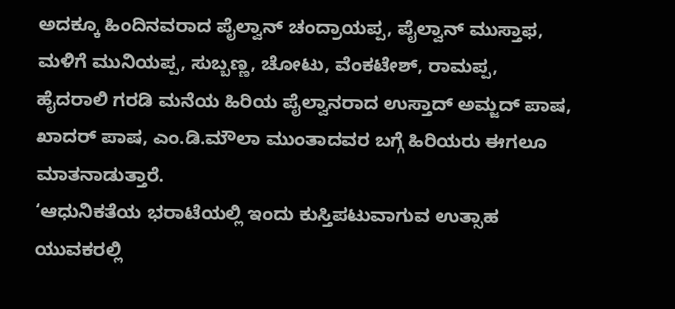ಅದಕ್ಕೂ ಹಿಂದಿನವರಾದ ಪೈಲ್ವಾನ್ ಚಂದ್ರಾಯಪ್ಪ, ಪೈಲ್ವಾನ್ ಮುಸ್ತಾಫ, ಮಳಿಗೆ ಮುನಿಯಪ್ಪ, ಸುಬ್ಬಣ್ಣ, ಚೋಟು, ವೆಂಕಟೇಶ್, ರಾಮಪ್ಪ, ಹೈದರಾಲಿ ಗರಡಿ ಮನೆಯ ಹಿರಿಯ ಪೈಲ್ವಾನರಾದ ಉಸ್ತಾದ್ ಅಮ್ಜದ್ ಪಾಷ, ಖಾದರ್ ಪಾಷ, ಎಂ.ಡಿ.ಮೌಲಾ ಮುಂತಾದವರ ಬಗ್ಗೆ ಹಿರಿಯರು ಈಗಲೂ ಮಾತನಾಡುತ್ತಾರೆ.
‘ಆಧುನಿಕತೆಯ ಭರಾಟೆಯಲ್ಲಿ ಇಂದು ಕುಸ್ತಿಪಟುವಾಗುವ ಉತ್ಸಾಹ ಯುವಕರಲ್ಲಿ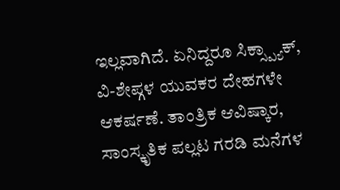ಇಲ್ಲವಾಗಿದೆ. ಏನಿದ್ದರೂ ಸಿಕ್ಸ್ಪ್ಯಾಕ್, ವಿ-ಶೇಪ್ಗಳ ಯುವಕರ ದೇಹಗಳೇ ಆಕರ್ಷಣೆ. ತಾಂತ್ರಿಕ ಆವಿಷ್ಕಾರ, ಸಾಂಸ್ಕೃತಿಕ ಪಲ್ಲಟ ಗರಡಿ ಮನೆಗಳ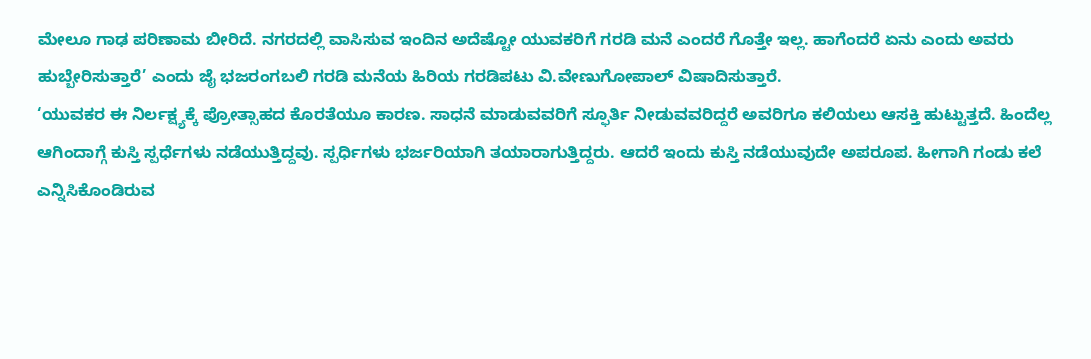ಮೇಲೂ ಗಾಢ ಪರಿಣಾಮ ಬೀರಿದೆ. ನಗರದಲ್ಲಿ ವಾಸಿಸುವ ಇಂದಿನ ಅದೆಷ್ಟೋ ಯುವಕರಿಗೆ ಗರಡಿ ಮನೆ ಎಂದರೆ ಗೊತ್ತೇ ಇಲ್ಲ. ಹಾಗೆಂದರೆ ಏನು ಎಂದು ಅವರು ಹುಬ್ಬೇರಿಸುತ್ತಾರೆ’ ಎಂದು ಜೈ ಭಜರಂಗಬಲಿ ಗರಡಿ ಮನೆಯ ಹಿರಿಯ ಗರಡಿಪಟು ವಿ.ವೇಣುಗೋಪಾಲ್ ವಿಷಾದಿಸುತ್ತಾರೆ.
‘ಯುವಕರ ಈ ನಿರ್ಲಕ್ಷ್ಯಕ್ಕೆ ಪ್ರೋತ್ಸಾಹದ ಕೊರತೆಯೂ ಕಾರಣ. ಸಾಧನೆ ಮಾಡುವವರಿಗೆ ಸ್ಫೂರ್ತಿ ನೀಡುವವರಿದ್ದರೆ ಅವರಿಗೂ ಕಲಿಯಲು ಆಸಕ್ತಿ ಹುಟ್ಟುತ್ತದೆ. ಹಿಂದೆಲ್ಲ ಆಗಿಂದಾಗ್ಗೆ ಕುಸ್ತಿ ಸ್ಪರ್ಧೆಗಳು ನಡೆಯುತ್ತಿದ್ದವು. ಸ್ಪರ್ಧಿಗಳು ಭರ್ಜರಿಯಾಗಿ ತಯಾರಾಗುತ್ತಿದ್ದರು. ಆದರೆ ಇಂದು ಕುಸ್ತಿ ನಡೆಯುವುದೇ ಅಪರೂಪ. ಹೀಗಾಗಿ ಗಂಡು ಕಲೆ ಎನ್ನಿಸಿಕೊಂಡಿರುವ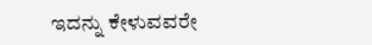ಇದನ್ನು ಕೇಳುವವರೇ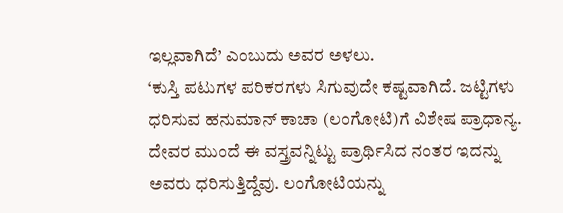ಇಲ್ಲವಾಗಿದೆ’ ಎಂಬುದು ಅವರ ಅಳಲು.
‘ಕುಸ್ತಿ ಪಟುಗಳ ಪರಿಕರಗಳು ಸಿಗುವುದೇ ಕಷ್ಟವಾಗಿದೆ. ಜಟ್ಟಿಗಳು ಧರಿಸುವ ಹನುಮಾನ್ ಕಾಚಾ (ಲಂಗೋಟಿ)ಗೆ ವಿಶೇಷ ಪ್ರಾಧಾನ್ಯ. ದೇವರ ಮುಂದೆ ಈ ವಸ್ತ್ರವನ್ನಿಟ್ಟು ಪ್ರಾರ್ಥಿಸಿದ ನಂತರ ಇದನ್ನು ಅವರು ಧರಿಸುತ್ತಿದ್ದೆವು. ಲಂಗೋಟಿಯನ್ನು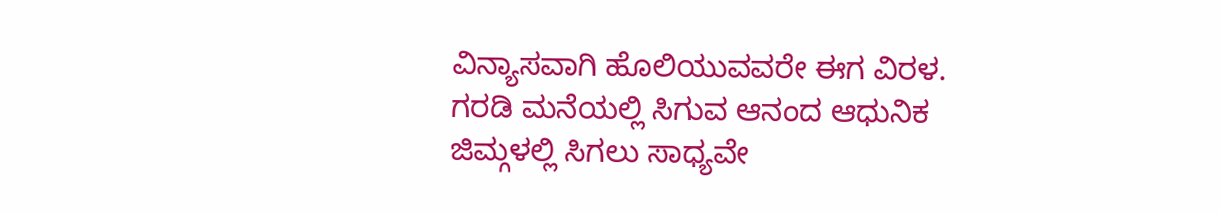ವಿನ್ಯಾಸವಾಗಿ ಹೊಲಿಯುವವರೇ ಈಗ ವಿರಳ. ಗರಡಿ ಮನೆಯಲ್ಲಿ ಸಿಗುವ ಆನಂದ ಆಧುನಿಕ ಜಿಮ್ಗಳಲ್ಲಿ ಸಿಗಲು ಸಾಧ್ಯವೇ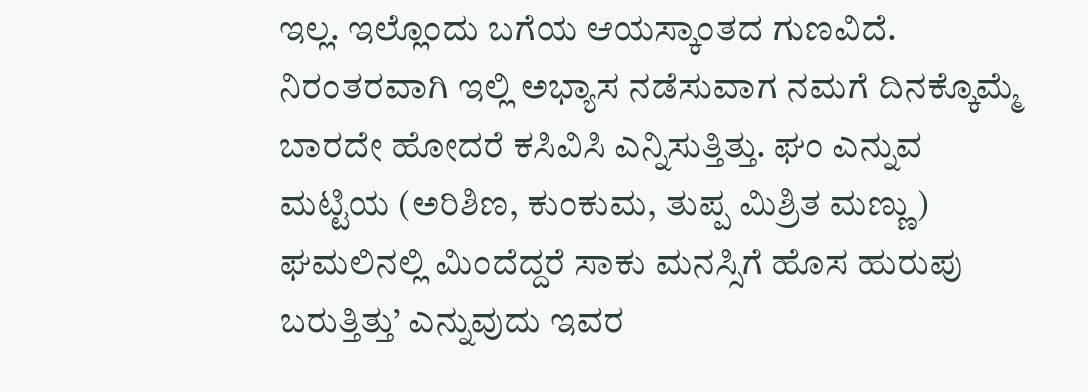ಇಲ್ಲ. ಇಲ್ಲೊಂದು ಬಗೆಯ ಆಯಸ್ಕಾಂತದ ಗುಣವಿದೆ. ನಿರಂತರವಾಗಿ ಇಲ್ಲಿ ಅಭ್ಯಾಸ ನಡೆಸುವಾಗ ನಮಗೆ ದಿನಕ್ಕೊಮ್ಮೆ ಬಾರದೇ ಹೋದರೆ ಕಸಿವಿಸಿ ಎನ್ನಿಸುತ್ತಿತ್ತು. ಘಂ ಎನ್ನುವ ಮಟ್ಟಿಯ (ಅರಿಶಿಣ, ಕುಂಕುಮ, ತುಪ್ಪ ಮಿಶ್ರಿತ ಮಣ್ಣು) ಘಮಲಿನಲ್ಲಿ ಮಿಂದೆದ್ದರೆ ಸಾಕು ಮನಸ್ಸಿಗೆ ಹೊಸ ಹುರುಪು ಬರುತ್ತಿತ್ತು’ ಎನ್ನುವುದು ಇವರ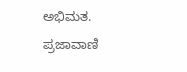ಅಭಿಮತ.
ಪ್ರಜಾವಾಣಿ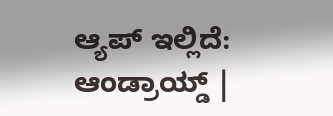ಆ್ಯಪ್ ಇಲ್ಲಿದೆ: ಆಂಡ್ರಾಯ್ಡ್ |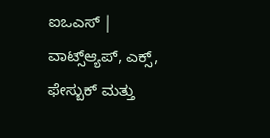ಐಒಎಸ್ | ವಾಟ್ಸ್ಆ್ಯಪ್, ಎಕ್ಸ್, ಫೇಸ್ಬುಕ್ ಮತ್ತು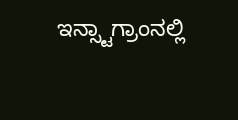ಇನ್ಸ್ಟಾಗ್ರಾಂನಲ್ಲಿ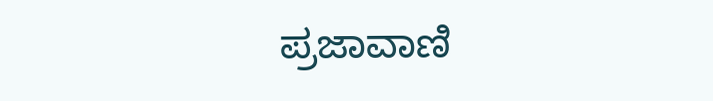ಪ್ರಜಾವಾಣಿ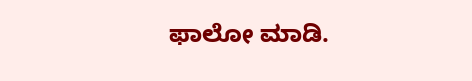ಫಾಲೋ ಮಾಡಿ.